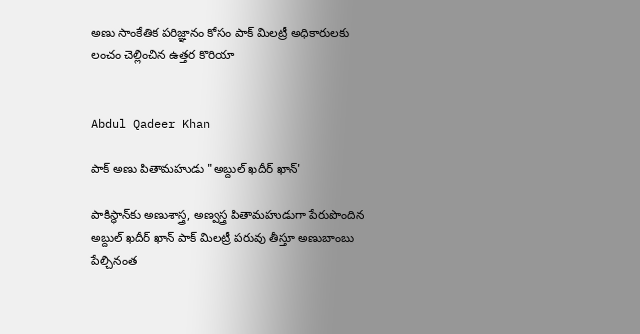అణు సాంకేతిక పరిజ్ఞానం కోసం పాక్ మిలట్రీ అధికారులకు లంచం చెల్లించిన ఉత్తర కొరియా


Abdul Qadeer Khan

పాక్ అణు పితామహుడు "అబ్దుల్ ఖదీర్ ఖాన్'

పాకిస్ధాన్‌కు అణుశాస్త్ర, అణ్వస్త్ర పితామహుడుగా పేరుపొందిన అబ్దుల్ ఖదీర్ ఖాన్ పాక్ మిలట్రీ పరువు తీస్తూ అణుబాంబు పేల్చినంత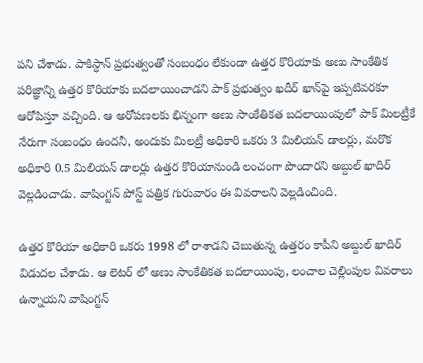పని చేశాడు. పాకిస్ధాన్ ప్రభుత్వంతో సంబంధం లేకుండా ఉత్తర కొరియాకు అణు సాంకేతిక పరిజ్ఞాన్ని ఉత్తర కొరియాకు బదలాయించాడని పాక్ ప్రభుత్వం ఖదీర్ ఖాన్‌పై ఇప్పటివరకూ ఆరోపిస్తూ వచ్చింది. ఆ అరోపణలకు భిన్నంగా అణు సాంకేతికత బదలాయింపులో పాక్ మిలట్రీకే నేరుగా సంబంధం ఉందనీ, అందుకు మిలట్రీ అధికారి ఒకరు 3 మిలియన్ డాలర్లు, మరొక అధికారి 0.5 మిలియన్ డాలర్లు ఉత్తర కొరియానుండి లంచంగా పొందారని అబ్దుల్ ఖాదిర్ వెల్లడించాడు. వాషింగ్టన్ పోస్ట్ పత్రిక గురువారం ఈ వివరాలని వెల్లడించింది.

ఉత్తర కొరియా అధికారి ఒకరు 1998 లో రాశాడని చెబుతున్న ఉత్తరం కాపీని అబ్దుల్ ఖాదిర్ విడుదల చేశాడు. ఆ లెటర్ లో అణు సాంకేతికత బదలాయింపు, లంచాల చెల్లింపుల వివరాలు ఉన్నాయని వాషింగ్టన్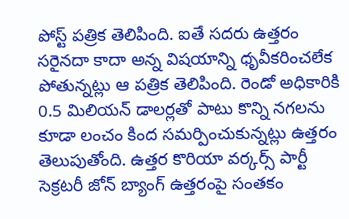పోస్ట్ పత్రిక తెలిపింది. ఐతే సదరు ఉత్తరం సరైనదా కాదా అన్న విషయాన్ని ధృవీకరించలేక పోతున్నట్లు ఆ పత్రిక తెలిపింది. రెండో అధికారికి 0.5 మిలియన్ డాలర్లతో పాటు కొన్ని నగలను కూడా లంచం కింద సమర్పించుకున్నట్లు ఉత్తరం తెలుపుతోంది. ఉత్తర కొరియా వర్కర్స్ పార్టీ సెక్రటరీ జోన్ బ్యాంగ్ ఉత్తరంపై సంతకం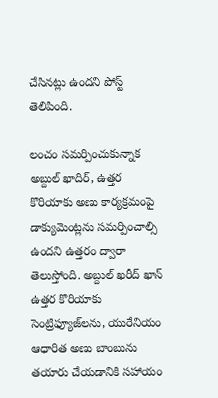చేసినట్లు ఉందని పోస్ట్ తెలిపింది.

లంచం సమర్పించుకున్నాక అబ్దుల్ ఖాదిర్, ఉత్తర కొరియాకు అణు కార్యక్రమంపై డాక్యుమెంట్లను సమర్పించాల్సి ఉందని ఉత్తరం ద్వారా తెలుస్తోంది. అబ్దుల్ ఖరీద్ ఖాన్ ఉత్తర కొరియాకు సెంట్రిఫ్యూజ్‌లను, యురేనియం ఆధారిత అణు బాంబును తయారు చేయడానికి సహాయం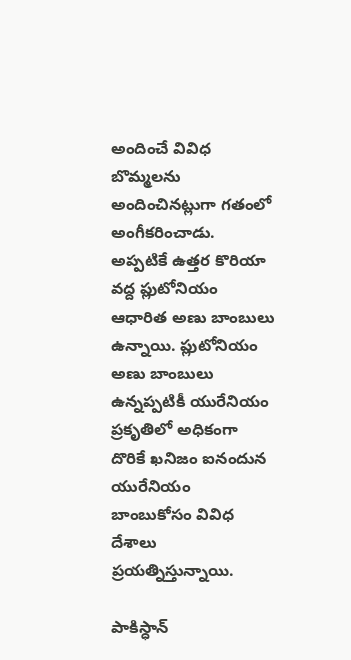అందించే వివిధ బొమ్మలను అందించినట్లుగా గతంలో అంగీకరించాడు. అప్పటికే ఉత్తర కొరియా వద్ద ప్లుటోనియం ఆధారిత అణు బాంబులు ఉన్నాయి. ప్లుటోనియం అణు బాంబులు ఉన్నప్పటికీ యురేనియం ప్రకృతిలో అధికంగా దొరికే ఖనిజం ఐనందున యురేనియం బాంబుకోసం వివిధ దేశాలు ప్రయత్నిస్తున్నాయి.

పాకిస్ధాన్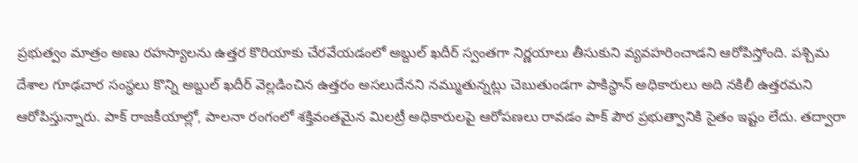ప్రభుత్వం మాత్రం అణు రహస్యాలను ఉత్తర కొరియాకు చేరవేయడంలో అబ్దుల్ ఖదీర్ స్వంతగా నిర్ణయాలు తీసుకుని వ్యవహరించాడని ఆరోపిస్తోంది. పశ్చిమ దేశాల గూఢచార సంస్ధలు కొన్ని అబ్దుల్ ఖదీర్ వెల్లడించిన ఉత్తరం అసలుదేనని నమ్ముతున్నట్లు చెబుతుండగా పాకిస్ధాన్ అధికారులు అది నకిలీ ఉత్తరమని ఆరోపిస్తున్నారు. పాక్ రాజకీయాల్లో, పాలనా రంగంలో శక్తివంతమైన మిలట్రీ అధికారులపై ఆరోపణలు రావడం పాక్ పౌర ప్రభుత్వానికి సైతం ఇష్టం లేదు. తద్వారా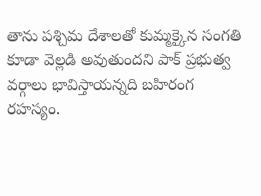తాను పశ్చిమ దేశాలతో కుమ్మక్కైన సంగతి కూడా వెల్లడి అవుతుందని పాక్ ప్రభుత్వ వర్గాలు భావిస్తాయన్నది బహిరంగ రహస్యం.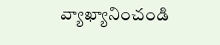వ్యాఖ్యానించండి